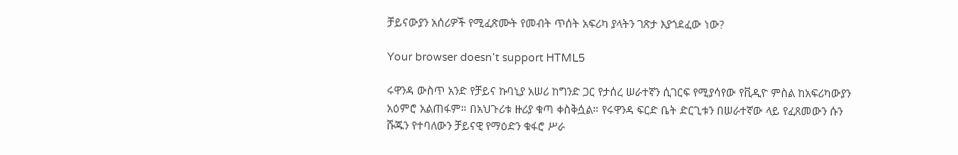ቻይናውያን አሰሪዎች የሚፈጽሙት የመብት ጥሰት አፍሪካ ያላትን ገጽታ እያጎደፈው ነው?

Your browser doesn’t support HTML5

ሩዋንዳ ውስጥ አንድ የቻይና ኩባኒያ አሠሪ ከግንድ ጋር የታሰረ ሠራተኛን ሲገርፍ የሚያሳየው የቪዲዮ ምስል ከአፍሪካውያን አዕምሮ አልጠፋም። በአህጉሪቱ ዙሪያ ቁጣ ቀስቅሷል። የሩዋንዳ ፍርድ ቤት ድርጊቱን በሠራተኛው ላይ የፈጸመውን ሱን ሹጁን የተባለውን ቻይናዊ የማዕድን ቁፋሮ ሥራ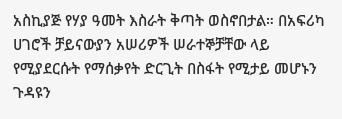አስኪያጅ የሃያ ዓመት እስራት ቅጣት ወስኖበታል። በአፍሪካ ሀገሮች ቻይናውያን አሠሪዎች ሠራተኞቻቸው ላይ የሚያደርሱት የማሰቃየት ድርጊት በስፋት የሚታይ መሆኑን ጉዳዩን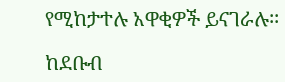የሚከታተሉ አዋቂዎች ይናገራሉ፡፡

ከደቡብ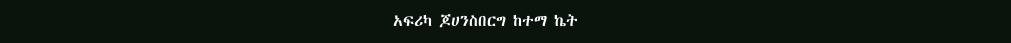አፍሪካ ጆሀንስበርግ ከተማ ኬት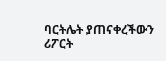ባርትሌት ያጠናቀረችውን ሪፖርት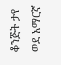ቆንጅት ታየ ወደ አማርኛ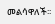መልሳዋለች፡፡